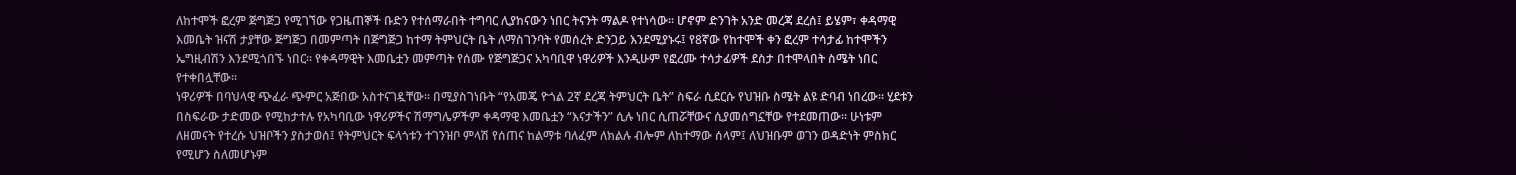ለከተሞች ፎረም ጅግጅጋ የሚገኘው የጋዜጠኞች ቡድን የተሰማራበት ተግባር ሊያከናውን ነበር ትናንት ማልዶ የተነሳው፡፡ ሆኖም ድንገት አንድ መረጃ ደረሰ፤ ይሄም፣ ቀዳማዊ እመቤት ዝናሽ ታያቸው ጅግጅጋ በመምጣት በጅግጅጋ ከተማ ትምህርት ቤት ለማስገንባት የመሰረት ድንጋይ እንደሚያኑሩ፤ የ8ኛው የከተሞች ቀን ፎረም ተሳታፊ ከተሞችን ኤግዚብሽን እንደሚጎበኙ ነበር፡፡ የቀዳማዊት እመቤቷን መምጣት የሰሙ የጅግጅጋና አካባቢዋ ነዋሪዎች እንዲሁም የፎረሙ ተሳታፊዎች ደስታ በተሞላበት ስሜት ነበር የተቀበሏቸው፡፡
ነዋሪዎች በባህላዊ ጭፈራ ጭምር አጅበው አስተናገዷቸው፡፡ በሚያስገነቡት “የአመጄ ዮጎል 2ኛ ደረጃ ትምህርት ቤት” ስፍራ ሲደርሱ የህዝቡ ስሜት ልዩ ድባብ ነበረው፡፡ ሂደቱን በስፍራው ታድመው የሚከታተሉ የአካባቢው ነዋሪዎችና ሽማግሌዎችም ቀዳማዊ እመቤቷን “እናታችን” ሲሉ ነበር ሲጠሯቸውና ሲያመሰግኗቸው የተደመጠው፡፡ ሁነቱም ለዘመናት የተረሱ ህዝቦችን ያስታወሰ፤ የትምህርት ፍላጎቱን ተገንዝቦ ምላሽ የሰጠና ከልማቱ ባለፈም ለክልሉ ብሎም ለከተማው ሰላም፤ ለህዝቡም ወገን ወዳድነት ምስክር የሚሆን ስለመሆኑም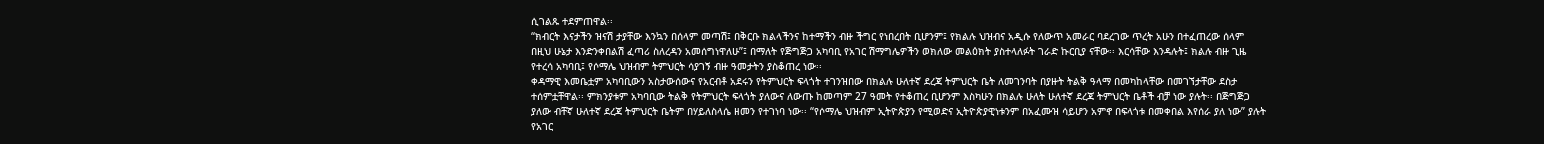ሲገልጹ ተደምጠዋል፡፡
“ክብርት እናታችን ዝናሽ ታያቸው እንኳን በሰላም መጣሽ፤ በቅርቡ ክልላችንና ከተማችን ብዙ ችግር የነበረበት ቢሆንም፤ የክልሉ ህዝብና አዲሱ የለውጥ አመራር ባደረገው ጥረት አሁን በተፈጠረው ሰላም በዚህ ሁኔታ እንድንቀበልሽ ፈጣሪ ስለረዳን አመሰግነዋለሁ”፤ በማለት የጅግጅጋ አካባቢ የአገር ሽማግሌዎችን ወክለው መልዕክት ያስተላለፉት ገራድ ኩርቢያ ናቸው፡፡ እርሳቸው እንዳሉት፤ ክልሉ ብዙ ጊዜ የተረሳ አካባቢ፤ የሶማሌ ህዝብም ትምህርት ሳያገኝ ብዙ ዓመታትን ያስቆጠረ ነው፡፡
ቀዳማዊ እመቤቷም አካባቢውን አስታውሰውና የአርብቶ አደሩን የትምህርት ፍላጎት ተገንዝበው በክልሉ ሁለተኛ ደረጃ ትምህርት ቤት ለመገንባት በያዙት ትልቅ ዓላማ በመካከላቸው በመገኘታቸው ደስታ ተሰምቷቸዋል፡፡ ምክንያቱም አካባቢው ትልቅ የትምህርት ፍላጎት ያለውና ለውጡ ከመጣም 27 ዓመት የተቆጠረ ቢሆንም እስካሁን በክልሉ ሁለት ሁለተኛ ደረጃ ትምህርት ቤቶች ብቻ ነው ያሉት፡፡ በጅግጅጋ ያለው ብቸኛ ሁለተኛ ደረጃ ትምህርት ቤትም በሃይለስላሴ ዘመን የተገነባ ነው፡፡ “የሶማሌ ህዝብም ኢትዮጵያን የሚወድና ኢትዮጵያዊነቱንም በአፈሙዝ ሳይሆን አምኖ በፍላጎቱ በመቀበል እየሰራ ያለ ነው” ያሉት የአገር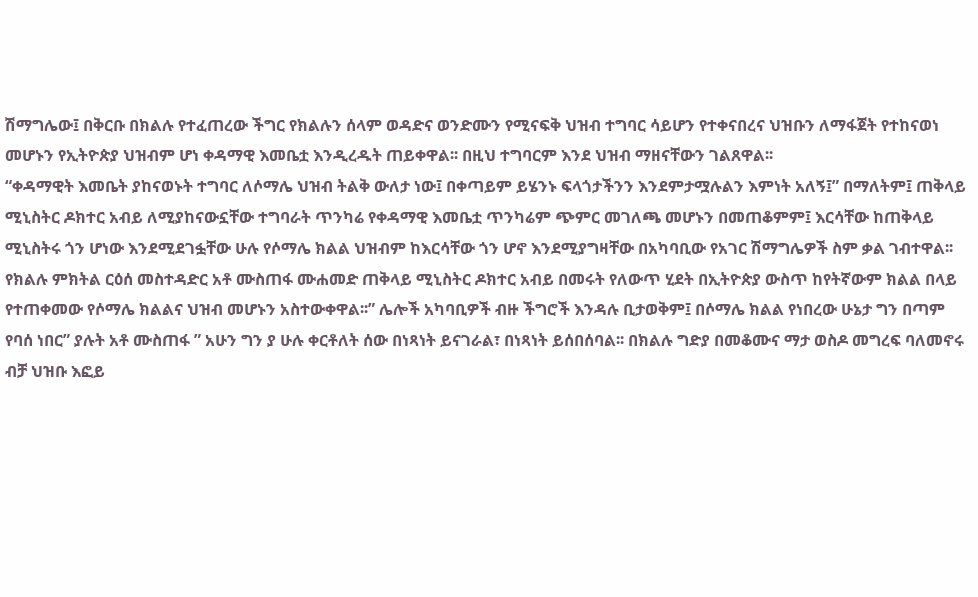ሽማግሌው፤ በቅርቡ በክልሉ የተፈጠረው ችግር የክልሉን ሰላም ወዳድና ወንድሙን የሚናፍቅ ህዝብ ተግባር ሳይሆን የተቀናበረና ህዝቡን ለማፋጀት የተከናወነ መሆኑን የኢትዮጵያ ህዝብም ሆነ ቀዳማዊ እመቤቷ እንዲረዱት ጠይቀዋል፡፡ በዚህ ተግባርም እንደ ህዝብ ማዘናቸውን ገልጸዋል፡፡
“ቀዳማዊት እመቤት ያከናወኑት ተግባር ለሶማሌ ህዝብ ትልቅ ውለታ ነው፤ በቀጣይም ይሄንኑ ፍላጎታችንን እንደምታሟሉልን እምነት አለኝ፤” በማለትም፤ ጠቅላይ ሚኒስትር ዶክተር አብይ ለሚያከናውኗቸው ተግባራት ጥንካሬ የቀዳማዊ እመቤቷ ጥንካሬም ጭምር መገለጫ መሆኑን በመጠቆምም፤ እርሳቸው ከጠቅላይ ሚኒስትሩ ጎን ሆነው እንደሚደገፏቸው ሁሉ የሶማሌ ክልል ህዝብም ከእርሳቸው ጎን ሆኖ እንደሚያግዛቸው በአካባቢው የአገር ሽማግሌዎች ስም ቃል ገብተዋል፡፡
የክልሉ ምክትል ርዕሰ መስተዳድር አቶ ሙስጠፋ ሙሐመድ ጠቅላይ ሚኒስትር ዶክተር አብይ በመሩት የለውጥ ሂደት በኢትዮጵያ ውስጥ ከየትኛውም ክልል በላይ የተጠቀመው የሶማሌ ክልልና ህዝብ መሆኑን አስተውቀዋል፡፡” ሌሎች አካባቢዎች ብዙ ችግሮች እንዳሉ ቢታወቅም፤ በሶማሌ ክልል የነበረው ሁኔታ ግን በጣም የባሰ ነበር” ያሉት አቶ ሙስጠፋ ” አሁን ግን ያ ሁሉ ቀርቶለት ሰው በነጻነት ይናገራል፣ በነጻነት ይሰበሰባል፡፡ በክልሉ ግድያ በመቆሙና ማታ ወስዶ መግረፍ ባለመኖሩ ብቻ ህዝቡ እፎይ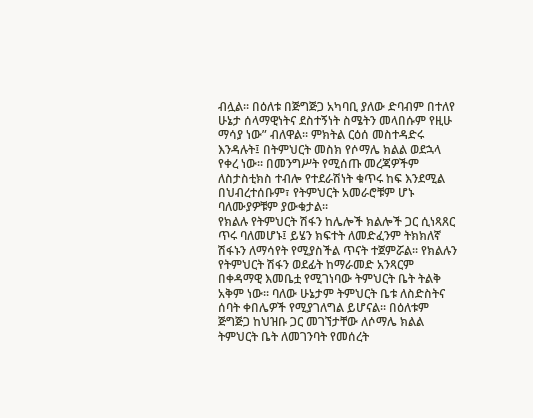ብሏል፡፡ በዕለቱ በጅግጅጋ አካባቢ ያለው ድባብም በተለየ ሁኔታ ሰላማዊነትና ደስተኝነት ስሜትን መላበሱም የዚሁ ማሳያ ነው” ብለዋል፡፡ ምክትል ርዕሰ መስተዳድሩ እንዳሉት፤ በትምህርት መስክ የሶማሌ ክልል ወደኋላ የቀረ ነው፡፡ በመንግሥት የሚሰጡ መረጃዎችም ለስታስቲክስ ተብሎ የተደራሽነት ቁጥሩ ከፍ እንደሚል በህብረተሰቡም፣ የትምህርት አመራሮቹም ሆኑ ባለሙያዎቹም ያውቁታል፡፡
የክልሉ የትምህርት ሽፋን ከሌሎች ክልሎች ጋር ሲነጻጸር ጥሩ ባለመሆኑ፤ ይሄን ክፍተት ለመድፈንም ትክክለኛ ሽፋኑን ለማሳየት የሚያስችል ጥናት ተጀምሯል፡፡ የክልሉን የትምህርት ሽፋን ወደፊት ከማራመድ አንጻርም በቀዳማዊ እመቤቷ የሚገነባው ትምህርት ቤት ትልቅ አቅም ነው፡፡ ባለው ሁኔታም ትምህርት ቤቱ ለስድስትና ሰባት ቀበሌዎች የሚያገለግል ይሆናል፡፡ በዕለቱም ጅግጅጋ ከህዝቡ ጋር መገኘታቸው ለሶማሌ ክልል ትምህርት ቤት ለመገንባት የመሰረት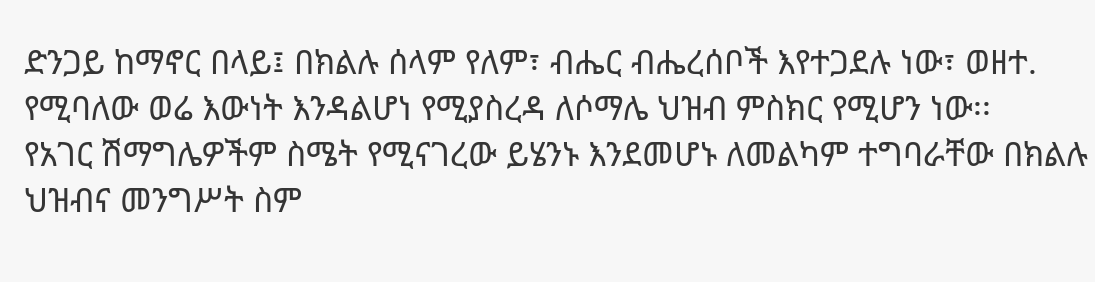ድንጋይ ከማኖር በላይ፤ በክልሉ ሰላም የለም፣ ብሔር ብሔረሰቦች እየተጋደሉ ነው፣ ወዘተ. የሚባለው ወሬ እውነት እንዳልሆነ የሚያስረዳ ለሶማሌ ህዝብ ምስክር የሚሆን ነው፡፡
የአገር ሽማግሌዎችም ስሜት የሚናገረው ይሄንኑ እንደመሆኑ ለመልካም ተግባራቸው በክልሉ ህዝብና መንግሥት ስም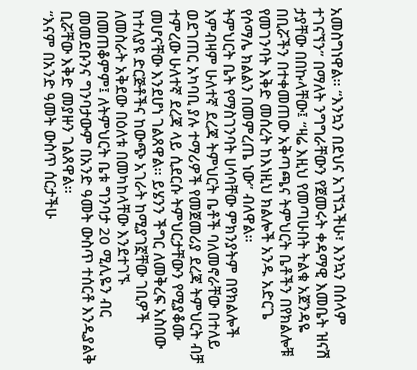አመስግነዋል፡፡ “እንኳን በደህና አገኘኋችሁ፣ እንኳን በሰላም ተገናኘን” በማለት ንግግራቸውን የጀመሩት ቀዳማዊ እመቤት ዝናሽ ታያቸው በበኩላቸው፤ “ዛሬ እዚህ የመጣሁበት ትልቁ አጀንዳዬ በቢሯችን በተቀመጠው አቅጣጫና ትምህርት ቤቶችን በየክልሎቹ የመገንባት እቅድ መሰረት ከእነዚህ ክልሎች አንዱ አድርጌ የሶማሌ ክልልን በመምረጤ ነው” ብለዋል፡፡
ትምህርት ቤት የማስገንባት ሀሳባቸው ምክንያትም በየክልሎች እምብዛም ሁለተኛ ደረጃ ትምህርት ቤቶች ባለመኖራቸው በተለይ ወደገጠር አካባቢ ያሉ ተማሪዎች የመጀመሪያ ደረጃ ትምህርት ብቻ ተምረው ሁለተኛ ደረጃ ላይ ሲደርሱ ትምህርታቸውን የሚያቆሙ መሆናቸው እንደሆነ ገልጸዋል፡፡ ይሄንን ችግር ለመቅረፍ አስበው ከተለያዩ ድርጅቶችና ከውጭ አገራት ከሚያገኟቸው ገቢዎች ለመስራት አቅደው በዕለቱ በመካከላቸው እንደተገኙ በመጠቆምም፤ ለትምህርት ቤቱ ግንባታ 20 ሚሊዬን ብር መመደቡንና ግንባታውም በአንድ ዓመት ውስጥ ተሰርቶ እንዲያልቅ ቢሯቸው እቅድ መያዙን ገልጸዋል፡፡
“እናም በአንድ ዓመት ውስጥ ሰርታችሁ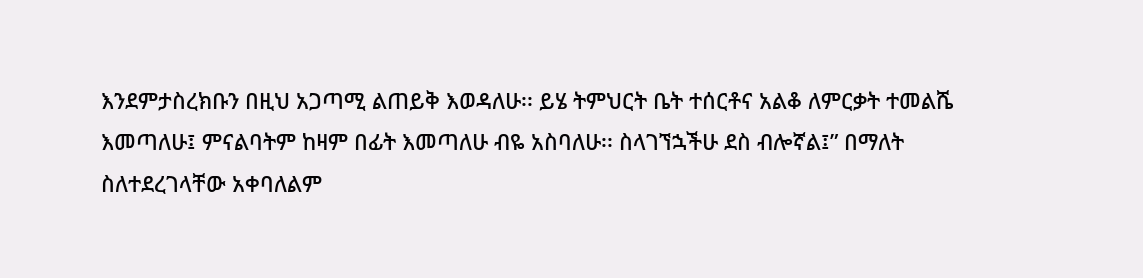እንደምታስረክቡን በዚህ አጋጣሚ ልጠይቅ እወዳለሁ፡፡ ይሄ ትምህርት ቤት ተሰርቶና አልቆ ለምርቃት ተመልሼ እመጣለሁ፤ ምናልባትም ከዛም በፊት እመጣለሁ ብዬ አስባለሁ፡፡ ስላገኘኋችሁ ደስ ብሎኛል፤” በማለት ስለተደረገላቸው አቀባለልም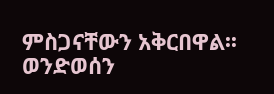ምስጋናቸውን አቅርበዋል፡፡
ወንድወሰን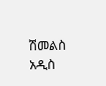ሽመልስ
አዲስ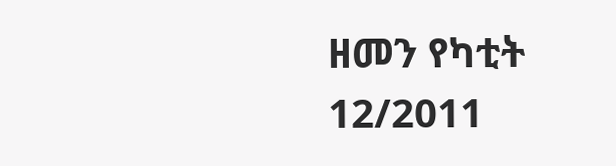ዘመን የካቲት 12/2011